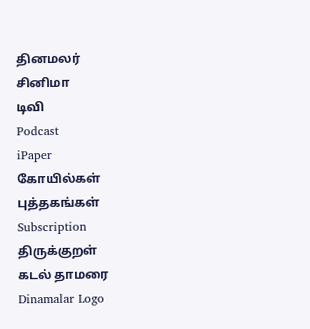தினமலர்
சினிமா
டிவி
Podcast
iPaper
கோயில்கள்
புத்தகங்கள்
Subscription
திருக்குறள்
கடல் தாமரை
Dinamalar Logo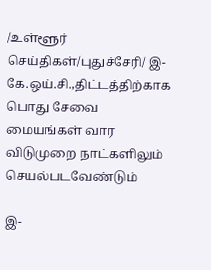/உள்ளூர் செய்திகள்/புதுச்சேரி/ இ-கே.ஒய்.சி.,திட்டத்திற்காக பொது சேவை மையங்கள் வார விடுமுறை நாட்களிலும் செயல்படவேண்டும்

இ-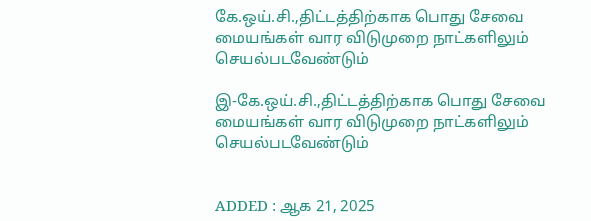கே.ஒய்.சி.,திட்டத்திற்காக பொது சேவை மையங்கள் வார விடுமுறை நாட்களிலும் செயல்படவேண்டும்

இ-கே.ஒய்.சி.,திட்டத்திற்காக பொது சேவை மையங்கள் வார விடுமுறை நாட்களிலும் செயல்படவேண்டும்


ADDED : ஆக 21, 2025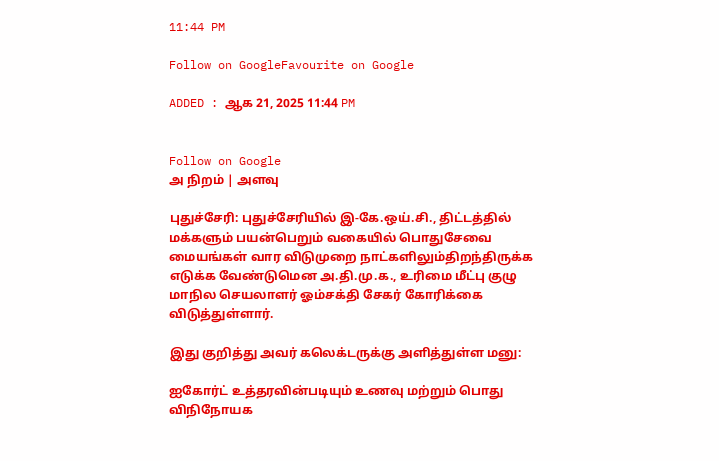11:44 PM

Follow on GoogleFavourite on Google

ADDED : ஆக 21, 2025 11:44 PM


Follow on Google
அ நிறம் | அளவு

புதுச்சேரி: புதுச்சேரியில் இ-கே.ஒய்.சி., திட்டத்தில் மக்களும் பயன்பெறும் வகையில் பொதுசேவை மையங்கள் வார விடுமுறை நாட்களிலும்திறந்திருக்க எடுக்க வேண்டுமென அ.தி.மு.க., உரிமை மீட்பு குழு மாநில செயலாளர் ஓம்சக்தி சேகர் கோரிக்கை விடுத்துள்ளார்.

இது குறித்து அவர் கலெக்டருக்கு அளித்துள்ள மனு:

ஐகோர்ட் உத்தரவின்படியும் உணவு மற்றும் பொது விநிநோயக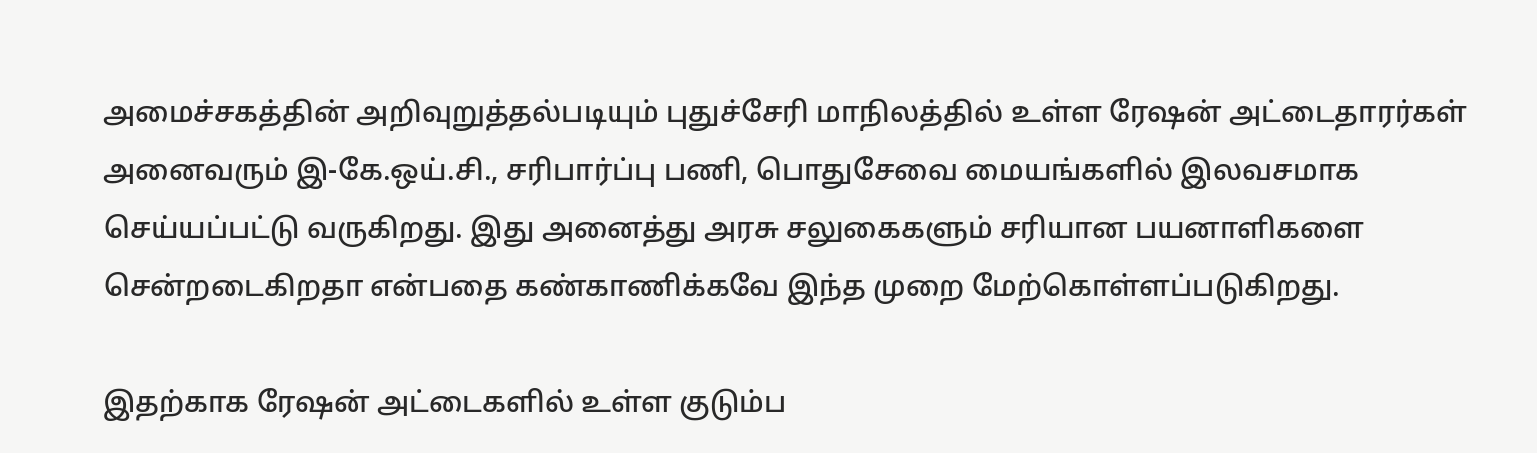அமைச்சகத்தின் அறிவுறுத்தல்படியும் புதுச்சேரி மாநிலத்தில் உள்ள ரேஷன் அட்டைதாரர்கள் அனைவரும் இ-கே.ஒய்.சி., சரிபார்ப்பு பணி, பொதுசேவை மையங்களில் இலவசமாக செய்யப்பட்டு வருகிறது. இது அனைத்து அரசு சலுகைகளும் சரியான பயனாளிகளை சென்றடைகிறதா என்பதை கண்காணிக்கவே இந்த முறை மேற்கொள்ளப்படுகிறது.

இதற்காக ரேஷன் அட்டைகளில் உள்ள குடும்ப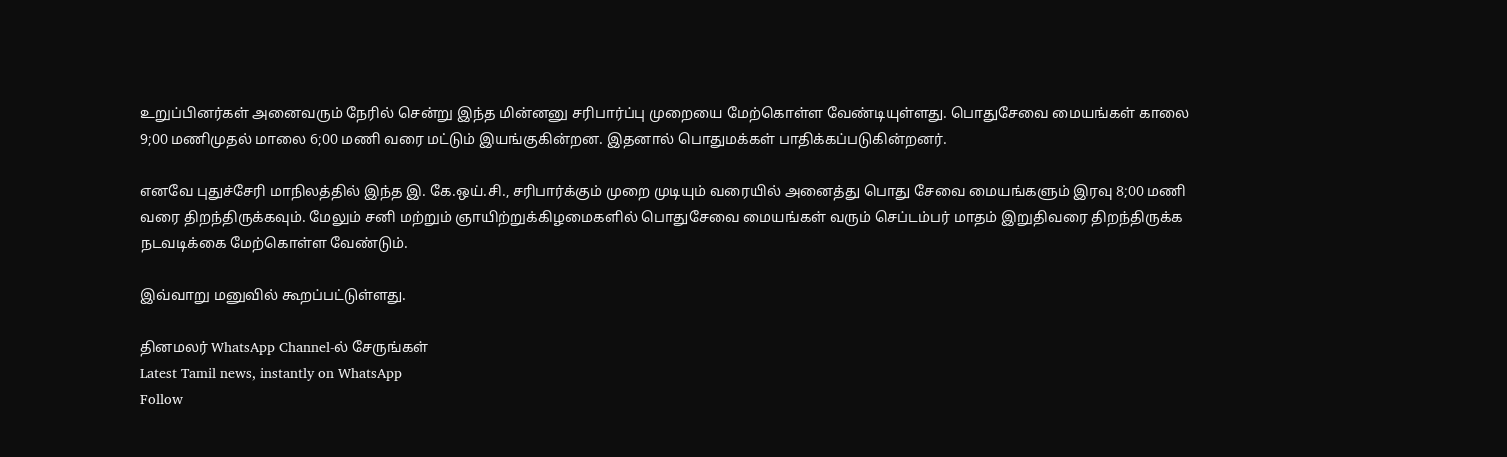உறுப்பினர்கள் அனைவரும் நேரில் சென்று இந்த மின்னனு சரிபார்ப்பு முறையை மேற்கொள்ள வேண்டியுள்ளது. பொதுசேவை மையங்கள் காலை 9;00 மணிமுதல் மாலை 6;00 மணி வரை மட்டும் இயங்குகின்றன. இதனால் பொதுமக்கள் பாதிக்கப்படுகின்றனர்.

எனவே புதுச்சேரி மாநிலத்தில் இந்த இ. கே.ஒய்.சி., சரிபார்க்கும் முறை முடியும் வரையில் அனைத்து பொது சேவை மையங்களும் இரவு 8;00 மணி வரை திறந்திருக்கவும். மேலும் சனி மற்றும் ஞாயிற்றுக்கிழமைகளில் பொதுசேவை மையங்கள் வரும் செப்டம்பர் மாதம் இறுதிவரை திறந்திருக்க நடவடிக்கை மேற்கொள்ள வேண்டும்.

இவ்வாறு மனுவில் கூறப்பட்டுள்ளது.

தினமலர் WhatsApp Channel-ல் சேருங்கள்
Latest Tamil news, instantly on WhatsApp
Follow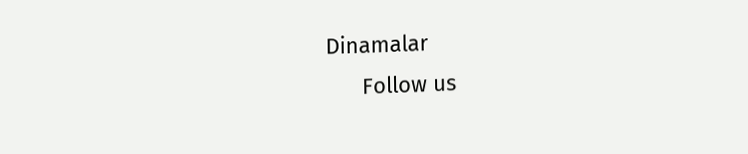Dinamalar
      Follow us